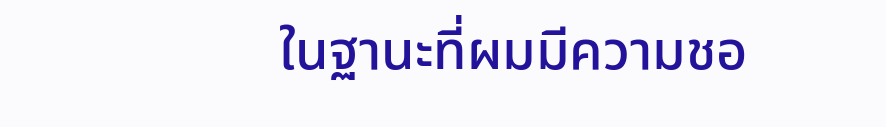ในฐานะที่ผมมีความชอ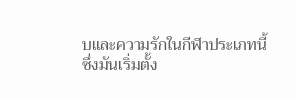บและความรักในกีฬาประเภทนี้
ซึ่งมันเริ่มตั้ง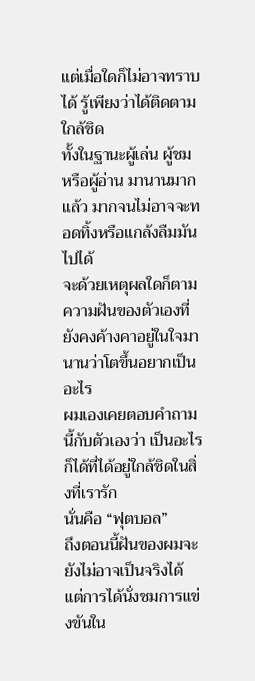แต่เมื่อใดก็ไม่อาจทราบได้ รู้เพียงว่าได้ติดตาม ใกล้ชิด
ทั้งในฐานะผู้เล่น ผู้ชม หรือผู้อ่าน มานานมากแล้ว มากจนไม่อาจจะทอดทิ้งหรือแกล้งลืมมันไปได้
จะด้วยเหตุผลใดก็ตาม ความฝันของตัวเองที่ยังคงค้างคาอยู่ในใจมานานว่าโตขึ้นอยากเป็นอะไร
ผมเองเคยตอบคำถามนี้กับตัวเองว่า เป็นอะไรก็ได้ที่ได้อยู่ใกล้ชิดในสิ่งที่เรารัก
นั่นคือ “ฟุตบอล”
ถึงตอนนี้ฝันของผมจะยังไม่อาจเป็นจริงได้
แต่การได้นั่งชมการแข่งขันใน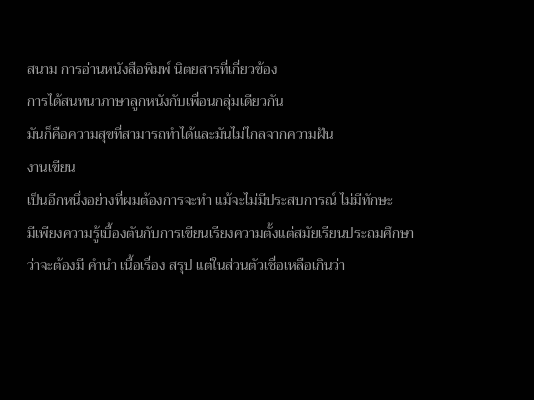สนาม การอ่านหนังสือพิมพ์ นิตยสารที่เกี่ยวข้อง
การได้สนทนาภาษาลูกหนังกับเพื่อนกลุ่มเดียวกัน
มันก็คือความสุขที่สามารถทำได้และมันไม่ไกลจากความฝัน
งานเขียน
เป็นอีกหนึ่งอย่างที่ผมต้องการจะทำ แม้จะไม่มีประสบการณ์ ไม่มีทักษะ
มีเพียงความรู้เบื้องตันกับการเขียนเรียงความตั้งแต่สมัยเรียนประถมศึกษา
ว่าจะต้องมี คำนำ เนื้อเรื่อง สรุป แต่ในส่วนตัวเชื่อเหลือเกินว่า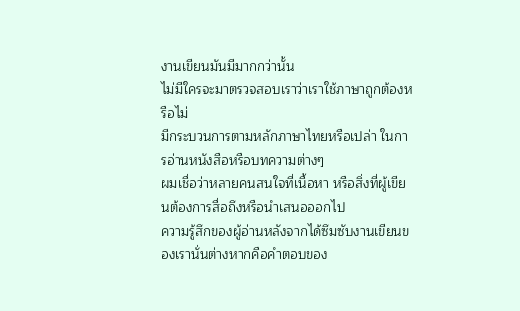งานเขียนมันมีมากกว่านั้น
ไม่มีใครจะมาตรวจสอบเราว่าเราใช้ภาษาถูกต้องหรือไม่
มีกระบวนการตามหลักภาษาไทยหรือเปล่า ในการอ่านหนังสือหรือบทความต่างๆ
ผมเชื่อว่าหลายคนสนใจที่เนื้อหา หรือสิ่งที่ผู้เขียนต้องการสื่อถึงหรือนำเสนอออกไป
ความรู้สึกของผู้อ่านหลังจากได้ซึมซับงานเขียนของเรานั่นต่างหากคือคำตอบของ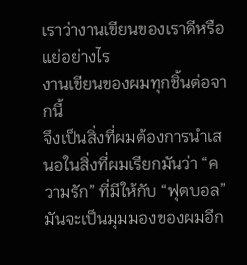เราว่างานเขียนของเราดีหรือแย่อย่างไร
งานเขียนของผมทุกชิ้นต่อจากนี้
จึงเป็นสิ่งที่ผมต้องการนำเสนอในสิ่งที่ผมเรียกมันว่า “ความรัก” ที่มีให้กับ “ฟุตบอล”
มันจะเป็นมุมมองของผมอีก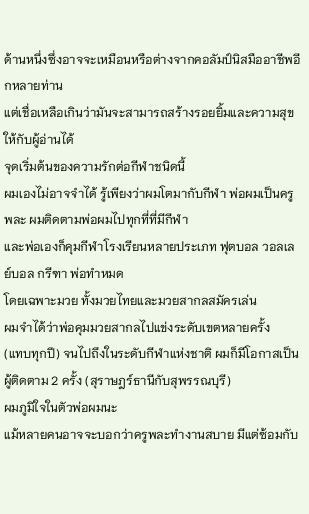ด้านหนึ่งซึ่งอาจจะเหมือนหรือต่างจากคอลัมป์นิสมืออาชีพอีกหลายท่าน
แต่เชื่อเหลือเกินว่ามันจะสามารถสร้างรอยยิ้มและความสุขให้กับผู้อ่านได้
จุดเริ่มต้นของความรักต่อกีฬาชนิดนี้
ผมเองไม่อาจจำได้ รู้เพียงว่าผมโตมากับกีฬา พ่อผมเป็นครูพละ ผมติดตามพ่อผมไปทุกที่ที่มีกีฬา
และพ่อเองก็คุมกีฬาโรงเรียนหลายประเภท ฟุตบอล วอลเลย์บอล กรีฑา พ่อทำหมด
โดยเฉพาะมวย ทั้งมวยไทยและมวยสากลสมัครเล่น
ผมจำได้ว่าพ่อคุมมวยสากลไปแข่งระดับเขตหลายครั้ง
(แทบทุกปี) จนไปถึงในระดับกีฬาแห่งชาติ ผมก็มีโอกาสเป็นผู้ติดตาม 2 ครั้ง (สุราษฎร์ธานีกับสุพรรณบุรี)
ผมภูมิใจในตัวพ่อผมนะ
แม้หลายคนอาจจะบอกว่าครูพละทำงานสบาย มีแต่ซ้อมกับ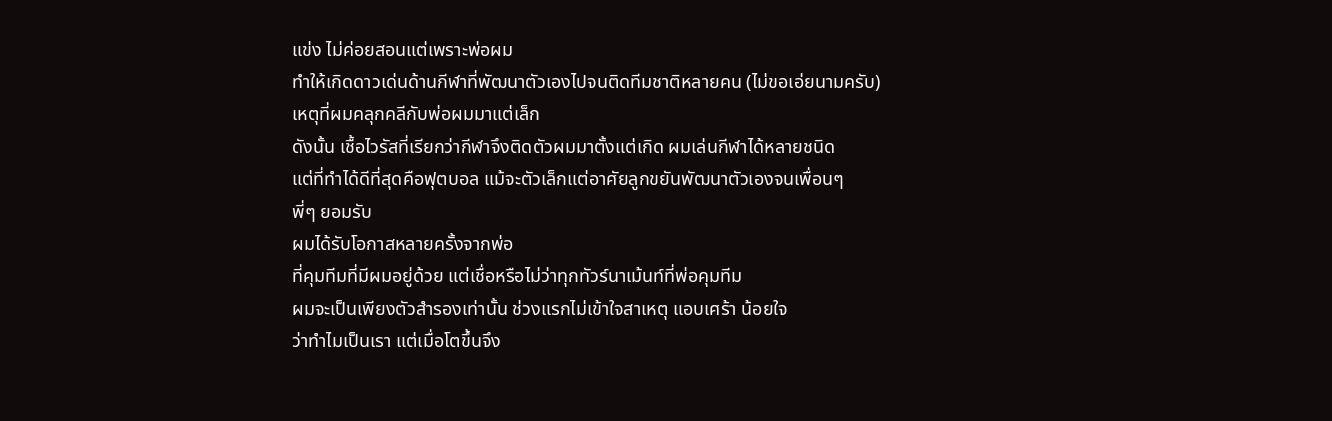แข่ง ไม่ค่อยสอนแต่เพราะพ่อผม
ทำให้เกิดดาวเด่นด้านกีฬาที่พัฒนาตัวเองไปจนติดทีมชาติหลายคน (ไม่ขอเอ่ยนามครับ)
เหตุที่ผมคลุกคลีกับพ่อผมมาแต่เล็ก
ดังนั้น เชื้อไวรัสที่เรียกว่ากีฬาจึงติดตัวผมมาตั้งแต่เกิด ผมเล่นกีฬาได้หลายชนิด
แต่ที่ทำได้ดีที่สุดคือฟุตบอล แม้จะตัวเล็กแต่อาศัยลูกขยันพัฒนาตัวเองจนเพื่อนๆ
พี่ๆ ยอมรับ
ผมได้รับโอกาสหลายครั้งจากพ่อ
ที่คุมทีมที่มีผมอยู่ด้วย แต่เชื่อหรือไม่ว่าทุกทัวร์นาเม้นท์ที่พ่อคุมทีม
ผมจะเป็นเพียงตัวสำรองเท่านั้น ช่วงแรกไม่เข้าใจสาเหตุ แอบเศร้า น้อยใจ
ว่าทำไมเป็นเรา แต่เมื่อโตขึ้นจึง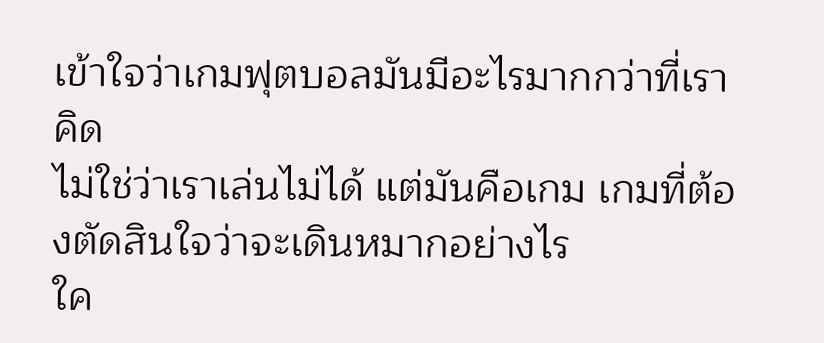เข้าใจว่าเกมฟุตบอลมันมีอะไรมากกว่าที่เราคิด
ไม่ใช่ว่าเราเล่นไม่ได้ แต่มันคือเกม เกมที่ต้องตัดสินใจว่าจะเดินหมากอย่างไร
ใค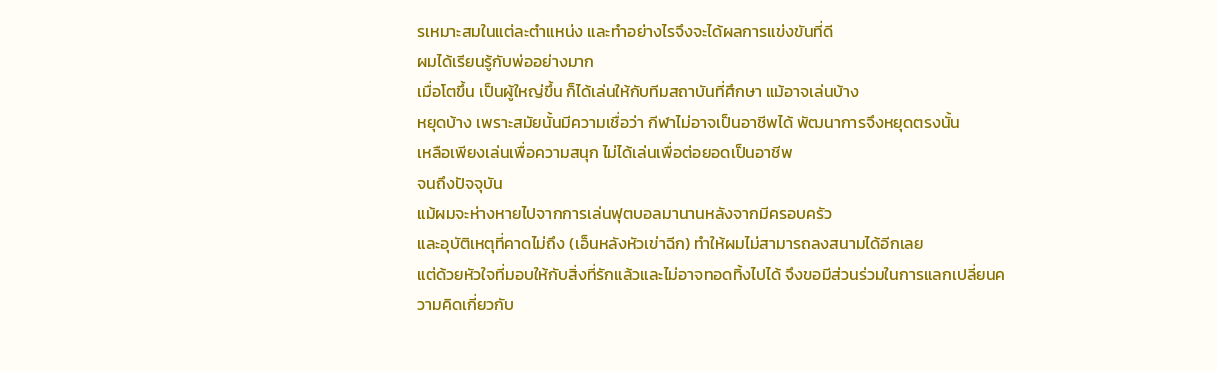รเหมาะสมในแต่ละตำแหน่ง และทำอย่างไรจึงจะได้ผลการแข่งขันที่ดี
ผมได้เรียนรู้กับพ่ออย่างมาก
เมื่อโตขึ้น เป็นผู้ใหญ่ขึ้น ก็ได้เล่นให้กับทีมสถาบันที่ศึกษา แม้อาจเล่นบ้าง
หยุดบ้าง เพราะสมัยนั้นมีความเชื่อว่า กีฬาไม่อาจเป็นอาชีพได้ พัฒนาการจึงหยุดตรงนั้น
เหลือเพียงเล่นเพื่อความสนุก ไม่ได้เล่นเพื่อต่อยอดเป็นอาชีพ
จนถึงปัจจุบัน
แม้ผมจะห่างหายไปจากการเล่นฟุตบอลมานานหลังจากมีครอบครัว
และอุบัติเหตุที่คาดไม่ถึง (เอ็นหลังหัวเข่าฉีก) ทำให้ผมไม่สามารถลงสนามได้อีกเลย
แต่ด้วยหัวใจที่มอบให้กับสิ่งที่รักแล้วและไม่อาจทอดทิ้งไปได้ จึงขอมีส่วนร่วมในการแลกเปลี่ยนความคิดเกี่ยวกับ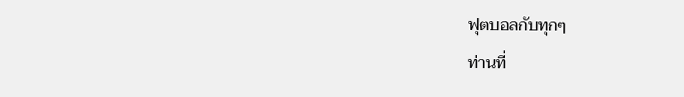ฟุตบอลกับทุกๆ
ท่านที่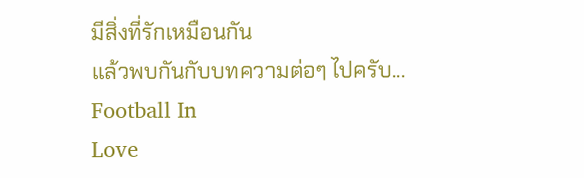มีสิ่งที่รักเหมือนกัน
แล้วพบกันกับบทความต่อๆ ไปครับ... Football In
Love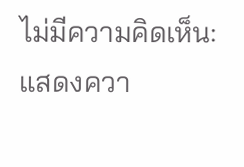ไม่มีความคิดเห็น:
แสดงควา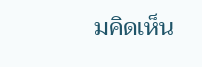มคิดเห็น